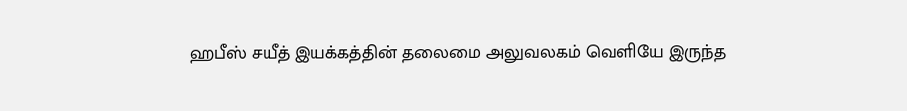ஹபீஸ் சயீத் இயக்கத்தின் தலைமை அலுவலகம் வெளியே இருந்த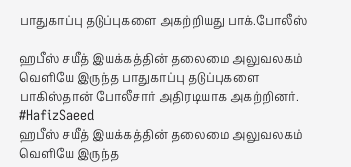பாதுகாப்பு தடுப்புகளை அகற்றியது பாக்.போலீஸ்

ஹபீஸ் சயீத் இயக்கத்தின் தலைமை அலுவலகம் வெளியே இருந்த பாதுகாப்பு தடுப்புகளை பாகிஸ்தான் போலீசார் அதிரடியாக அகற்றினர். #HafizSaeed
ஹபீஸ் சயீத் இயக்கத்தின் தலைமை அலுவலகம் வெளியே இருந்த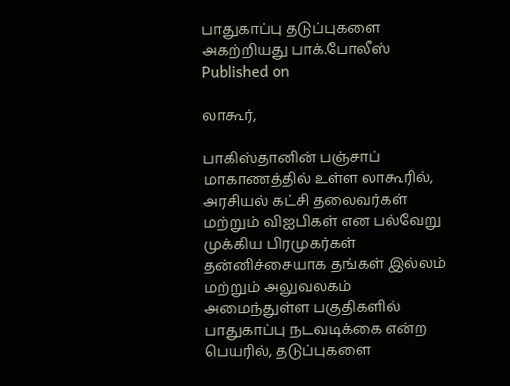பாதுகாப்பு தடுப்புகளை அகற்றியது பாக்.போலீஸ்
Published on

லாகூர்,

பாகிஸ்தானின் பஞ்சாப் மாகாணத்தில் உள்ள லாகூரில், அரசியல் கட்சி தலைவர்கள் மற்றும் விஐபிகள் என பல்வேறு முக்கிய பிரமுகர்கள் தன்னிச்சையாக தங்கள் இல்லம் மற்றும் அலுவலகம் அமைந்துள்ள பகுதிகளில் பாதுகாப்பு நடவடிக்கை என்ற பெயரில், தடுப்புகளை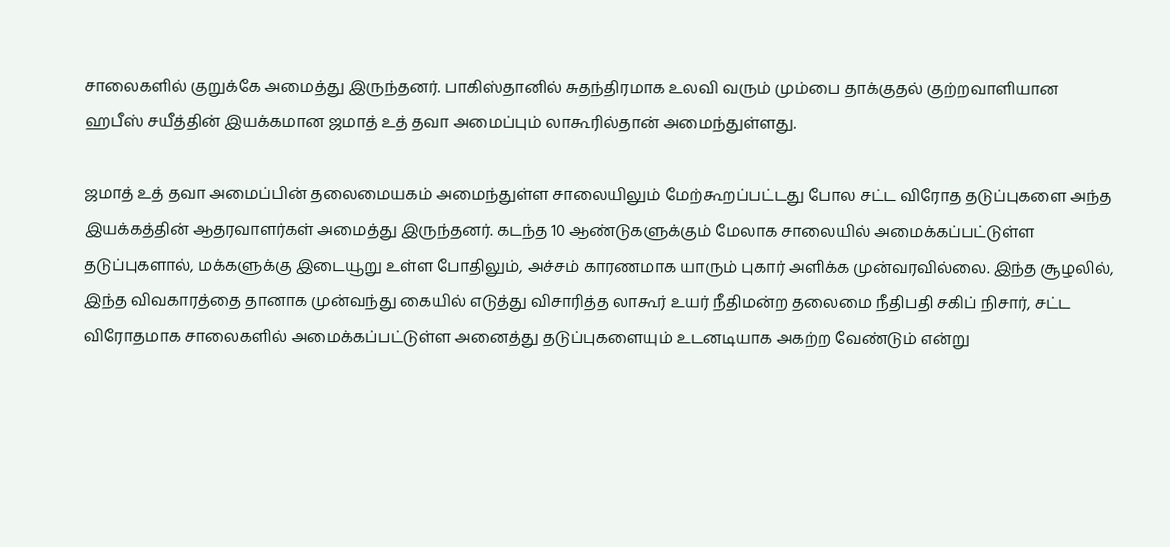சாலைகளில் குறுக்கே அமைத்து இருந்தனர். பாகிஸ்தானில் சுதந்திரமாக உலவி வரும் மும்பை தாக்குதல் குற்றவாளியான ஹபீஸ் சயீத்தின் இயக்கமான ஜமாத் உத் தவா அமைப்பும் லாகூரில்தான் அமைந்துள்ளது.

ஜமாத் உத் தவா அமைப்பின் தலைமையகம் அமைந்துள்ள சாலையிலும் மேற்கூறப்பட்டது போல சட்ட விரோத தடுப்புகளை அந்த இயக்கத்தின் ஆதரவாளர்கள் அமைத்து இருந்தனர். கடந்த 10 ஆண்டுகளுக்கும் மேலாக சாலையில் அமைக்கப்பட்டுள்ள தடுப்புகளால், மக்களுக்கு இடையூறு உள்ள போதிலும், அச்சம் காரணமாக யாரும் புகார் அளிக்க முன்வரவில்லை. இந்த சூழலில், இந்த விவகாரத்தை தானாக முன்வந்து கையில் எடுத்து விசாரித்த லாகூர் உயர் நீதிமன்ற தலைமை நீதிபதி சகிப் நிசார், சட்ட விரோதமாக சாலைகளில் அமைக்கப்பட்டுள்ள அனைத்து தடுப்புகளையும் உடனடியாக அகற்ற வேண்டும் என்று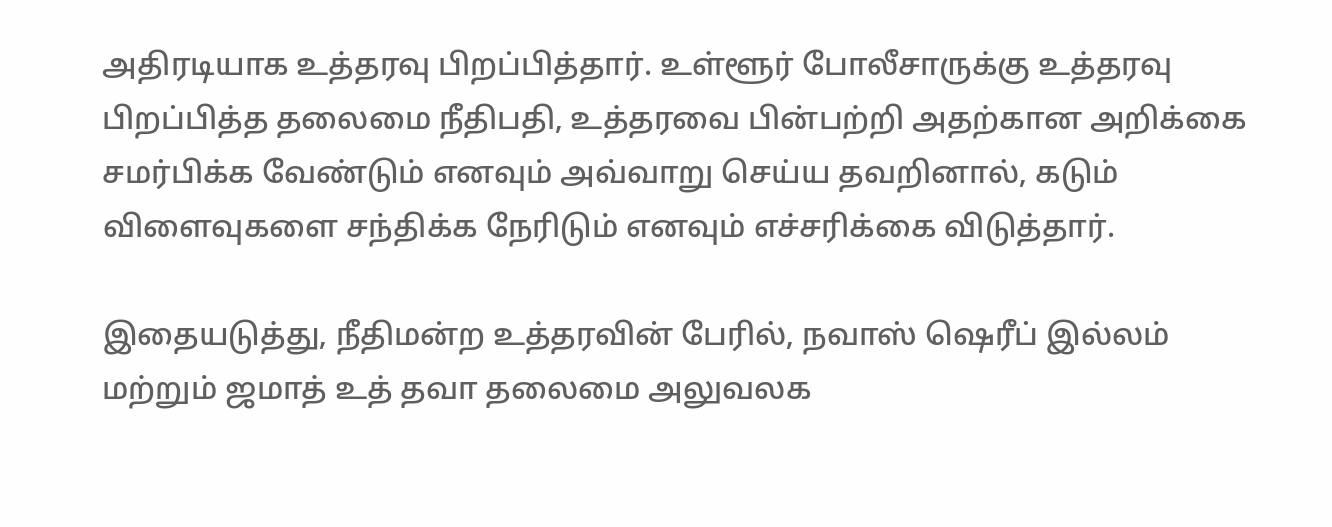அதிரடியாக உத்தரவு பிறப்பித்தார். உள்ளூர் போலீசாருக்கு உத்தரவு பிறப்பித்த தலைமை நீதிபதி, உத்தரவை பின்பற்றி அதற்கான அறிக்கை சமர்பிக்க வேண்டும் எனவும் அவ்வாறு செய்ய தவறினால், கடும் விளைவுகளை சந்திக்க நேரிடும் எனவும் எச்சரிக்கை விடுத்தார்.

இதையடுத்து, நீதிமன்ற உத்தரவின் பேரில், நவாஸ் ஷெரீப் இல்லம் மற்றும் ஜமாத் உத் தவா தலைமை அலுவலக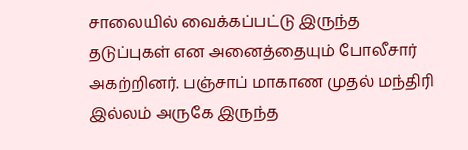சாலையில் வைக்கப்பட்டு இருந்த தடுப்புகள் என அனைத்தையும் போலீசார் அகற்றினர். பஞ்சாப் மாகாண முதல் மந்திரி இல்லம் அருகே இருந்த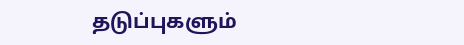தடுப்புகளும்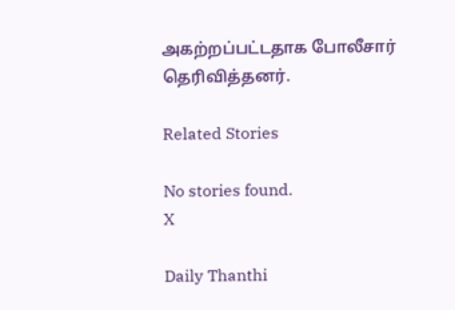அகற்றப்பட்டதாக போலீசார் தெரிவித்தனர்.

Related Stories

No stories found.
X

Daily Thanthi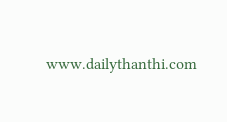www.dailythanthi.com